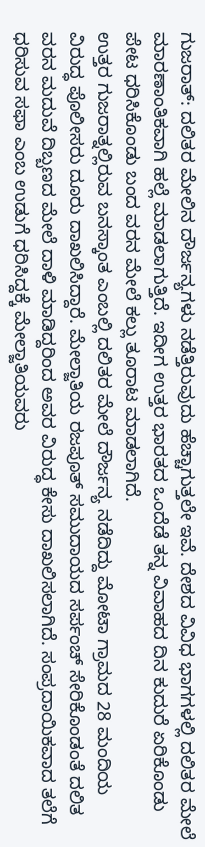ಗುಜರಾತ್: ದಲಿತರ ಮೇಲಿನ ದೌರ್ಜನ್ಯಗಳು ನಡೆತ್ತಿರುವುದು ಹೆಚ್ಚಾಗುತ್ತಲೇ ಇವೆ. ದೇಶದ ವಿವಿಧ ಭಾಗಗಳಲ್ಲಿ ದಲಿತರ ಮೇಲೆ ಮಾರಣಾಂತಿಕವಾಗಿ ಹಲ್ಲೆ ಮಾಡಲಾಗುತ್ತಿದೆ. ಇದೀಗ ಉತ್ತರ ಭಾರತದ ಒಂದೆಡೆ ತನ್ನ ವಿವಾಹದ ದಿನ ಕುದುರೆ ಏರಿಕೊಂಡು ಪೇಟ ಧರಿಸಿಕೊಂಡು ಬಂದ ವರನ ಮೇಲೆ ಕಲ್ಲು ತೂರಾಟ ಮಾಡಲಾಗಿದೆ.
ಉತ್ತರ ಗುಜರಾತ್ನಲ್ಲಿರುವ ಬನಸ್ಕಾಂತ ಎಂಬಲ್ಲಿ ದಲಿತರ ಮೇಲೆ ದೌರ್ಜನ್ಯ ನಡೆದಿದ್ದು ಮೋಟಾ ಗ್ರಾಮದ 28 ಮಂದಿಯ ವಿರುದ್ಧ ಪೊಲೀಸರು ದೂರು ದಾಖಲಿಸಿದ್ದಾರೆ. ಮೇಲ್ಜಾತಿಯ ರಜಪೂತ್ ಸಮುದಾಯದ ಸರ್ಪಂಚ್ ಸೇರಿಕೊಂಡಂತೆ ದಲಿತ ವರನ ಮದುವೆ ದಿಬ್ಬಣದ ಮೇಲೆ ದಾಳಿ ಮಾಡಿದ್ದರಿಂದ ಅವರ ವಿರುದ್ಧ ಕೇಸು ದಾಖಲಿಸಲಾಗಿದೆ. ಸಂಪ್ರದಾಯಿಕವಾದ ತಲೆಗೆ ಧರಿಸುವ ಸಫಾ ಎಂಬ ಉಡುಗೆ ಧರಿಸಿದ್ದಕ್ಕೆ ಮೇಲ್ಜಾತಿಯವರು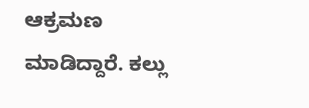ಆಕ್ರಮಣ ಮಾಡಿದ್ದಾರೆ. ಕಲ್ಲು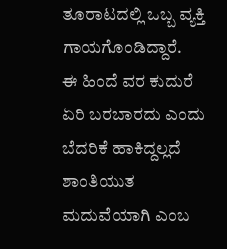ತೂರಾಟದಲ್ಲಿ ಒಬ್ಬ ವ್ಯಕ್ತಿ ಗಾಯಗೊಂಡಿದ್ದಾರೆ.
ಈ ಹಿಂದೆ ವರ ಕುದುರೆ ಏರಿ ಬರಬಾರದು ಎಂದು ಬೆದರಿಕೆ ಹಾಕಿದ್ದಲ್ಲದೆ ಶಾಂತಿಯುತ ಮದುವೆಯಾಗಿ ಎಂಬ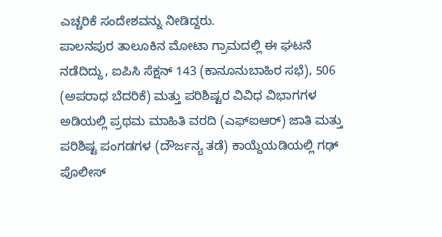ಎಚ್ಚರಿಕೆ ಸಂದೇಶವನ್ನು ನೀಡಿದ್ದರು.
ಪಾಲನಪುರ ತಾಲೂಕಿನ ಮೋಟಾ ಗ್ರಾಮದಲ್ಲಿ ಈ ಘಟನೆ ನಡೆದಿದ್ದು, ಐಪಿಸಿ ಸೆಕ್ಷನ್ 143 (ಕಾನೂನುಬಾಹಿರ ಸಭೆ), 506 (ಅಪರಾಧ ಬೆದರಿಕೆ) ಮತ್ತು ಪರಿಶಿಷ್ಟರ ವಿವಿಧ ವಿಭಾಗಗಳ ಅಡಿಯಲ್ಲಿ ಪ್ರಥಮ ಮಾಹಿತಿ ವರದಿ (ಎಫ್ಐಆರ್) ಜಾತಿ ಮತ್ತು ಪರಿಶಿಷ್ಟ ಪಂಗಡಗಳ (ದೌರ್ಜನ್ಯ ತಡೆ) ಕಾಯ್ದೆಯಡಿಯಲ್ಲಿ ಗಢ್ ಪೊಲೀಸ್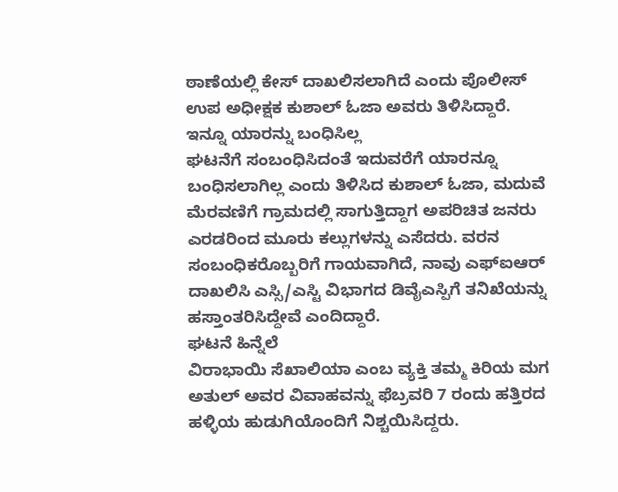ಠಾಣೆಯಲ್ಲಿ ಕೇಸ್ ದಾಖಲಿಸಲಾಗಿದೆ ಎಂದು ಪೊಲೀಸ್ ಉಪ ಅಧೀಕ್ಷಕ ಕುಶಾಲ್ ಓಜಾ ಅವರು ತಿಳಿಸಿದ್ದಾರೆ.
ಇನ್ನೂ ಯಾರನ್ನು ಬಂಧಿಸಿಲ್ಲ
ಘಟನೆಗೆ ಸಂಬಂಧಿಸಿದಂತೆ ಇದುವರೆಗೆ ಯಾರನ್ನೂ ಬಂಧಿಸಲಾಗಿಲ್ಲ ಎಂದು ತಿಳಿಸಿದ ಕುಶಾಲ್ ಓಜಾ, ಮದುವೆ ಮೆರವಣಿಗೆ ಗ್ರಾಮದಲ್ಲಿ ಸಾಗುತ್ತಿದ್ದಾಗ ಅಪರಿಚಿತ ಜನರು ಎರಡರಿಂದ ಮೂರು ಕಲ್ಲುಗಳನ್ನು ಎಸೆದರು. ವರನ ಸಂಬಂಧಿಕರೊಬ್ಬರಿಗೆ ಗಾಯವಾಗಿದೆ, ನಾವು ಎಫ್ಐಆರ್ ದಾಖಲಿಸಿ ಎಸ್ಸಿ/ಎಸ್ಟಿ ವಿಭಾಗದ ಡಿವೈಎಸ್ಪಿಗೆ ತನಿಖೆಯನ್ನು ಹಸ್ತಾಂತರಿಸಿದ್ದೇವೆ ಎಂದಿದ್ದಾರೆ.
ಘಟನೆ ಹಿನ್ನೆಲೆ
ವಿರಾಭಾಯಿ ಸೆಖಾಲಿಯಾ ಎಂಬ ವ್ಯಕ್ತಿ ತಮ್ಮ ಕಿರಿಯ ಮಗ ಅತುಲ್ ಅವರ ವಿವಾಹವನ್ನು ಫೆಬ್ರವರಿ 7 ರಂದು ಹತ್ತಿರದ ಹಳ್ಳಿಯ ಹುಡುಗಿಯೊಂದಿಗೆ ನಿಶ್ಚಯಿಸಿದ್ದರು.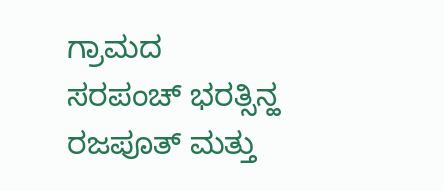ಗ್ರಾಮದ ಸರಪಂಚ್ ಭರತ್ಸಿನ್ಹ ರಜಪೂತ್ ಮತ್ತು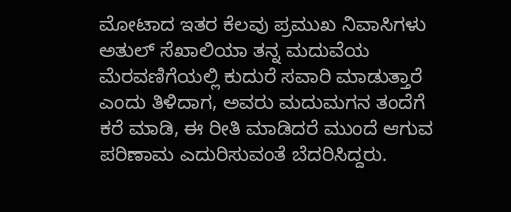ಮೋಟಾದ ಇತರ ಕೆಲವು ಪ್ರಮುಖ ನಿವಾಸಿಗಳು ಅತುಲ್ ಸೆಖಾಲಿಯಾ ತನ್ನ ಮದುವೆಯ ಮೆರವಣಿಗೆಯಲ್ಲಿ ಕುದುರೆ ಸವಾರಿ ಮಾಡುತ್ತಾರೆ ಎಂದು ತಿಳಿದಾಗ, ಅವರು ಮದುಮಗನ ತಂದೆಗೆ ಕರೆ ಮಾಡಿ, ಈ ರೀತಿ ಮಾಡಿದರೆ ಮುಂದೆ ಆಗುವ ಪರಿಣಾಮ ಎದುರಿಸುವಂತೆ ಬೆದರಿಸಿದ್ದರು.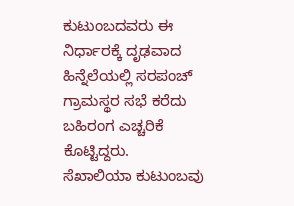ಕುಟುಂಬದವರು ಈ ನಿರ್ಧಾರಕ್ಕೆ ದೃಢವಾದ ಹಿನ್ನೆಲೆಯಲ್ಲಿ ಸರಪಂಚ್ ಗ್ರಾಮಸ್ಥರ ಸಭೆ ಕರೆದು ಬಹಿರಂಗ ಎಚ್ಚರಿಕೆ ಕೊಟ್ಟಿದ್ದರು.
ಸೆಖಾಲಿಯಾ ಕುಟುಂಬವು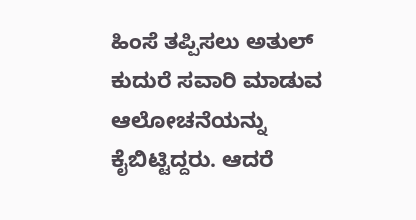ಹಿಂಸೆ ತಪ್ಪಿಸಲು ಅತುಲ್ ಕುದುರೆ ಸವಾರಿ ಮಾಡುವ ಆಲೋಚನೆಯನ್ನು ಕೈಬಿಟ್ಟಿದ್ದರು. ಆದರೆ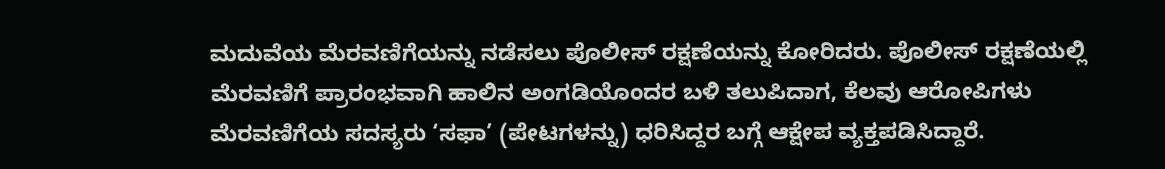ಮದುವೆಯ ಮೆರವಣಿಗೆಯನ್ನು ನಡೆಸಲು ಪೊಲೀಸ್ ರಕ್ಷಣೆಯನ್ನು ಕೋರಿದರು. ಪೊಲೀಸ್ ರಕ್ಷಣೆಯಲ್ಲಿ ಮೆರವಣಿಗೆ ಪ್ರಾರಂಭವಾಗಿ ಹಾಲಿನ ಅಂಗಡಿಯೊಂದರ ಬಳಿ ತಲುಪಿದಾಗ, ಕೆಲವು ಆರೋಪಿಗಳು ಮೆರವಣಿಗೆಯ ಸದಸ್ಯರು ‘ಸಫಾ’ (ಪೇಟಗಳನ್ನು) ಧರಿಸಿದ್ದರ ಬಗ್ಗೆ ಆಕ್ಷೇಪ ವ್ಯಕ್ತಪಡಿಸಿದ್ದಾರೆ.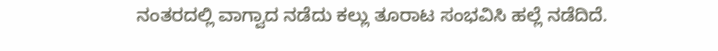ನಂತರದಲ್ಲಿ ವಾಗ್ವಾದ ನಡೆದು ಕಲ್ಲು ತೂರಾಟ ಸಂಭವಿಸಿ ಹಲ್ಲೆ ನಡೆದಿದೆ.